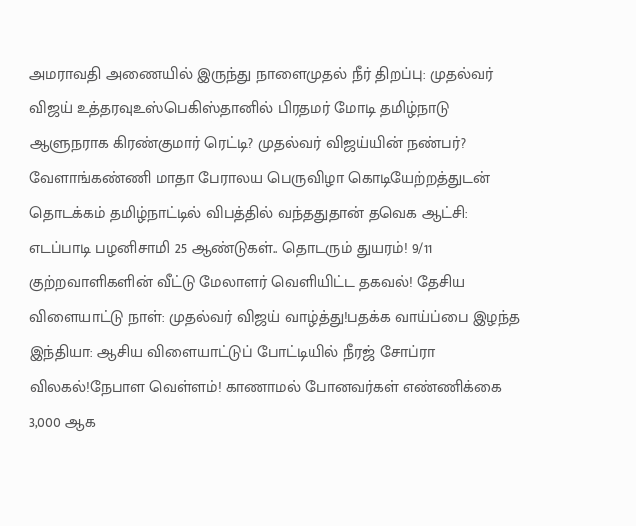அமராவதி அணையில் இருந்து நாளைமுதல் நீர் திறப்பு: முதல்வர் விஜய் உத்தரவுஉஸ்பெகிஸ்தானில் பிரதமர் மோடி தமிழ்நாடு ஆளுநராக கிரண்குமார் ரெட்டி? முதல்வர் விஜய்யின் நண்பர்? வேளாங்கண்ணி மாதா பேராலய பெருவிழா கொடியேற்றத்துடன் தொடக்கம் தமிழ்நாட்டில் விபத்தில் வந்ததுதான் தவெக ஆட்சி: எடப்பாடி பழனிசாமி 25 ஆண்டுகள்.. தொடரும் துயரம்! 9/11 குற்றவாளிகளின் வீட்டு மேலாளர் வெளியிட்ட தகவல்! தேசிய விளையாட்டு நாள்: முதல்வர் விஜய் வாழ்த்து!பதக்க வாய்ப்பை இழந்த இந்தியா: ஆசிய விளையாட்டுப் போட்டியில் நீரஜ் சோப்ரா விலகல்!நேபாள வெள்ளம்! காணாமல் போனவர்கள் எண்ணிக்கை 3,000 ஆக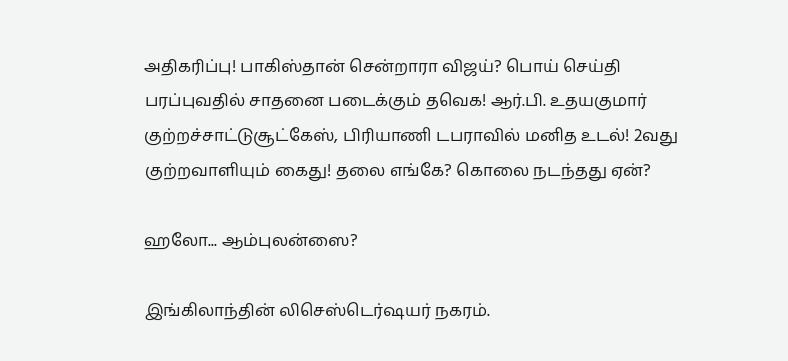அதிகரிப்பு! பாகிஸ்தான் சென்றாரா விஜய்? பொய் செய்தி பரப்புவதில் சாதனை படைக்கும் தவெக! ஆர்.பி. உதயகுமார் குற்றச்சாட்டுசூட்கேஸ், பிரியாணி டபராவில் மனித உடல்! 2வது குற்றவாளியும் கைது! தலை எங்கே? கொலை நடந்தது ஏன்?

ஹலோ... ஆம்புலன்ஸை?

இங்கிலாந்தின் லிசெஸ்டெர்ஷயர் நகரம்.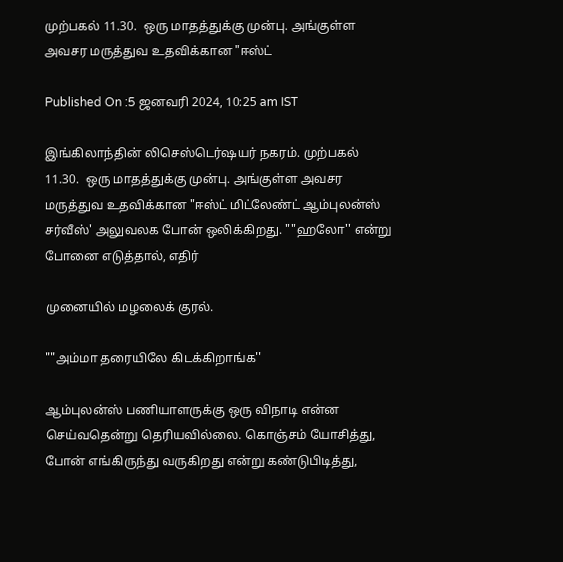முற்பகல் 11.30.  ஒரு மாதத்துக்கு முன்பு. அங்குள்ள அவசர மருத்துவ உதவிக்கான "ஈஸ்ட்

Published On :5 ஜனவரி 2024, 10:25 am IST

இங்கிலாந்தின் லிசெஸ்டெர்ஷயர் நகரம். முற்பகல் 11.30.  ஒரு மாதத்துக்கு முன்பு. அங்குள்ள அவசர மருத்துவ உதவிக்கான "ஈஸ்ட் மிட்லேண்ட் ஆம்புலன்ஸ் சர்வீஸ்' அலுவலக போன் ஒலிக்கிறது. ""ஹலோ'' என்று போனை எடுத்தால், எதிர்

முனையில் மழலைக் குரல்.

""அம்மா தரையிலே கிடக்கிறாங்க''

ஆம்புலன்ஸ் பணியாளருக்கு ஒரு விநாடி என்ன செய்வதென்று தெரியவில்லை. கொஞ்சம் யோசித்து, போன் எங்கிருந்து வருகிறது என்று கண்டுபிடித்து,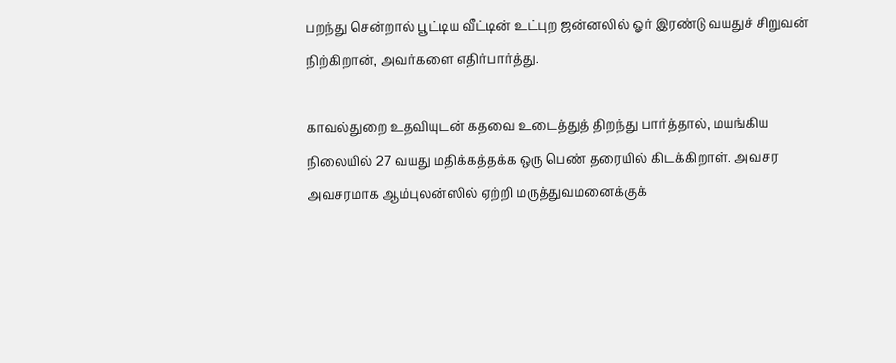பறந்து சென்றால் பூட்டிய வீட்டின் உட்புற ஜன்னலில் ஓர் இரண்டு வயதுச் சிறுவன் நிற்கிறான், அவர்களை எதிர்பார்த்து.

காவல்துறை உதவியுடன் கதவை உடைத்துத் திறந்து பார்த்தால், மயங்கிய நிலையில் 27 வயது மதிக்கத்தக்க ஒரு பெண் தரையில் கிடக்கிறாள். அவசர அவசரமாக ஆம்புலன்ஸில் ஏற்றி மருத்துவமனைக்குக்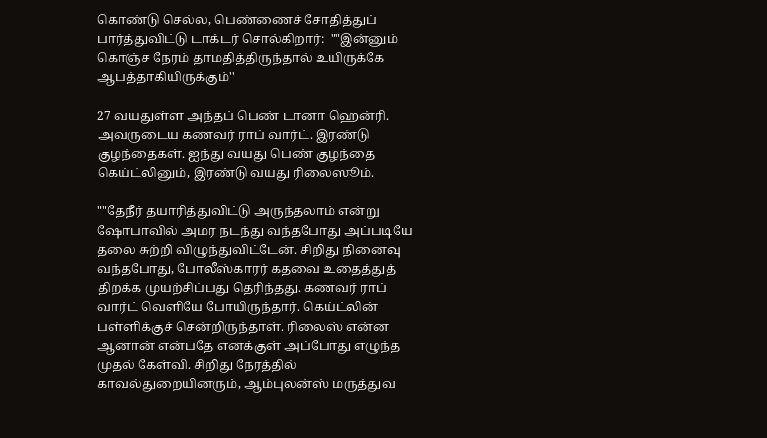கொண்டு செல்ல, பெண்ணைச் சோதித்துப் பார்த்துவிட்டு டாக்டர் சொல்கிறார்:  ""இன்னும் கொஞ்ச நேரம் தாமதித்திருந்தால் உயிருக்கே ஆபத்தாகியிருக்கும்''

27 வயதுள்ள அந்தப் பெண் டானா ஹென்ரி. அவருடைய கணவர் ராப் வார்ட். இரண்டு குழந்தைகள். ஐந்து வயது பெண் குழந்தை கெய்ட்லினும், இரண்டு வயது ரிலைஸூம்.

""தேநீர் தயாரித்துவிட்டு அருந்தலாம் என்று ஷோபாவில் அமர நடந்து வந்தபோது அப்படியே தலை சுற்றி விழுந்துவிட்டேன். சிறிது நினைவு வந்தபோது, போலீஸ்காரர் கதவை உதைத்துத் திறக்க முயற்சிப்பது தெரிந்தது. கணவர் ராப் வார்ட் வெளியே போயிருந்தார். கெய்ட்லின் பள்ளிக்குச் சென்றிருந்தாள். ரிலைஸ் என்ன ஆனான் என்பதே எனக்குள் அப்போது எழுந்த முதல் கேள்வி. சிறிது நேரத்தில் காவல்துறையினரும், ஆம்புலன்ஸ் மருத்துவ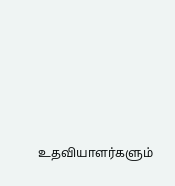உதவியாளர்களும்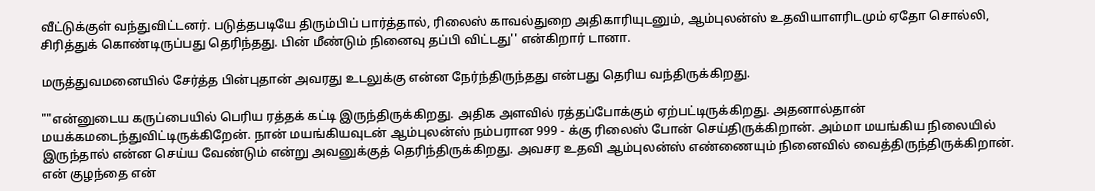வீட்டுக்குள் வந்துவிட்டனர். படுத்தபடியே திரும்பிப் பார்த்தால், ரிலைஸ் காவல்துறை அதிகாரியுடனும், ஆம்புலன்ஸ் உதவியாளரிடமும் ஏதோ சொல்லி, சிரித்துக் கொண்டிருப்பது தெரிந்தது. பின் மீண்டும் நினைவு தப்பி விட்டது'' என்கிறார் டானா.

மருத்துவமனையில் சேர்த்த பின்புதான் அவரது உடலுக்கு என்ன நேர்ந்திருந்தது என்பது தெரிய வந்திருக்கிறது.

""என்னுடைய கருப்பையில் பெரிய ரத்தக் கட்டி இருந்திருக்கிறது. அதிக அளவில் ரத்தப்போக்கும் ஏற்பட்டிருக்கிறது. அதனால்தான் மயக்கமடைந்துவிட்டிருக்கிறேன். நான் மயங்கியவுடன் ஆம்புலன்ஸ் நம்பரான 999 - க்கு ரிலைஸ் போன் செய்திருக்கிறான். அம்மா மயங்கிய நிலையில் இருந்தால் என்ன செய்ய வேண்டும் என்று அவனுக்குத் தெரிந்திருக்கிறது. அவசர உதவி ஆம்புலன்ஸ் எண்ணையும் நினைவில் வைத்திருந்திருக்கிறான். என் குழந்தை என்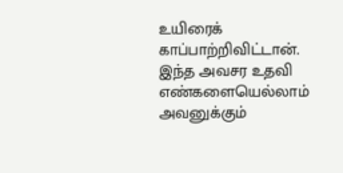உயிரைக் காப்பாற்றிவிட்டான். இந்த அவசர உதவி எண்களையெல்லாம் அவனுக்கும்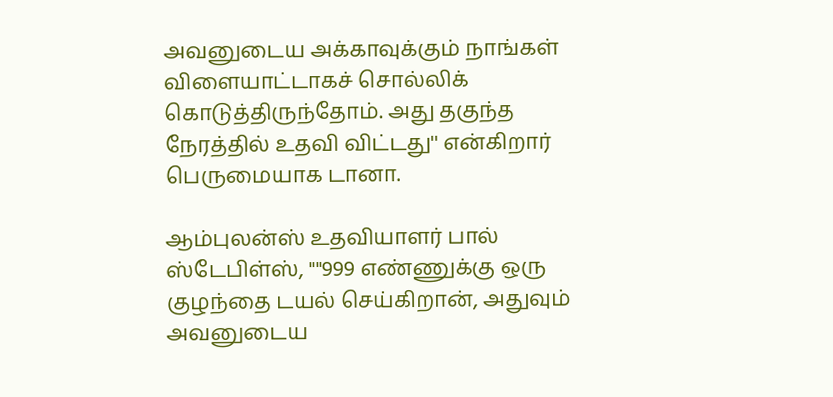அவனுடைய அக்காவுக்கும் நாங்கள் விளையாட்டாகச் சொல்லிக் கொடுத்திருந்தோம். அது தகுந்த நேரத்தில் உதவி விட்டது'' என்கிறார் பெருமையாக டானா.

ஆம்புலன்ஸ் உதவியாளர் பால் ஸ்டேபிள்ஸ், ""999 எண்ணுக்கு ஒரு குழந்தை டயல் செய்கிறான், அதுவும் அவனுடைய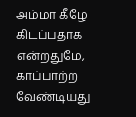அம்மா கீழே கிடப்பதாக என்றதுமே, காப்பாற்ற வேண்டியது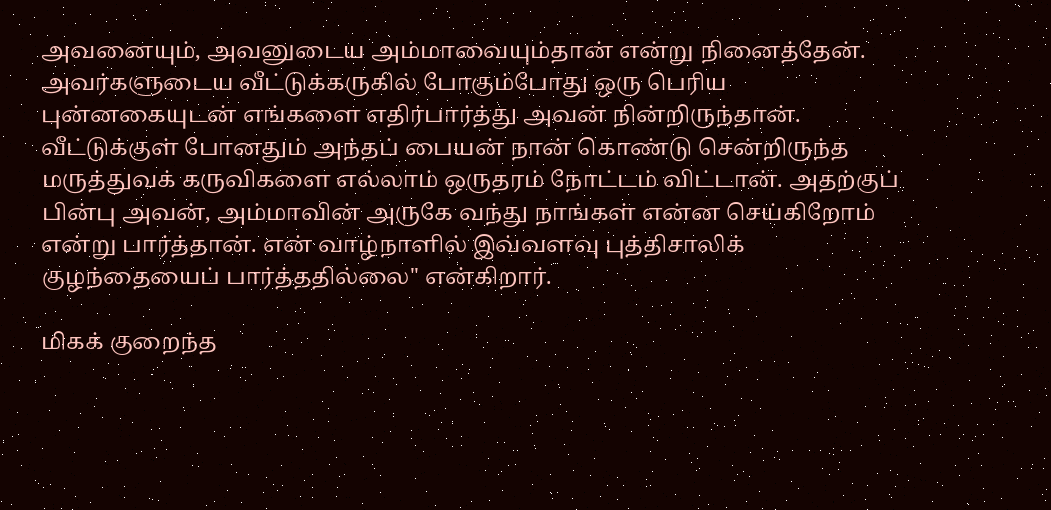அவனையும், அவனுடைய அம்மாவையும்தான் என்று நினைத்தேன். அவர்களுடைய வீட்டுக்கருகில் போகும்போது ஒரு பெரிய புன்னகையுடன் எங்களை எதிர்பார்த்து அவன் நின்றிருந்தான். வீட்டுக்குள் போனதும் அந்தப் பையன் நான் கொண்டு சென்றிருந்த மருத்துவக் கருவிகளை எல்லாம் ஒருதரம் நோட்டம் விட்டான். அதற்குப் பின்பு அவன், அம்மாவின் அருகே வந்து நாங்கள் என்ன செய்கிறோம் என்று பார்த்தான். என் வாழ்நாளில் இவ்வளவு புத்திசாலிக் குழந்தையைப் பார்த்ததில்லை'' என்கிறார்.

மிகக் குறைந்த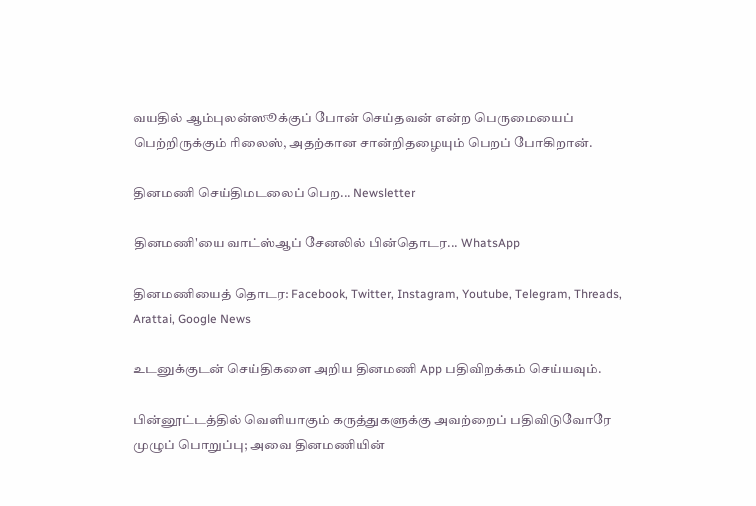வயதில் ஆம்புலன்ஸூக்குப் போன் செய்தவன் என்ற பெருமையைப் பெற்றிருக்கும் ரிலைஸ், அதற்கான சான்றிதழையும் பெறப் போகிறான்.

தினமணி செய்திமடலைப் பெற... Newsletter

தினமணி'யை வாட்ஸ்ஆப் சேனலில் பின்தொடர... WhatsApp

தினமணியைத் தொடர: Facebook, Twitter, Instagram, Youtube, Telegram, Threads, Arattai, Google News

உடனுக்குடன் செய்திகளை அறிய தினமணி App பதிவிறக்கம் செய்யவும்.

பின்னூட்டத்தில் வெளியாகும் கருத்துகளுக்கு அவற்றைப் பதிவிடுவோரே முழுப் பொறுப்பு; அவை தினமணியின்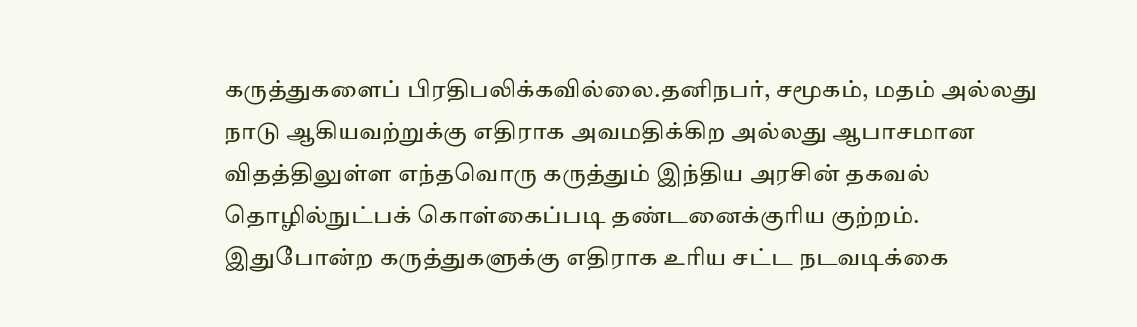கருத்துகளைப் பிரதிபலிக்கவில்லை.தனிநபர், சமூகம், மதம் அல்லது நாடு ஆகியவற்றுக்கு எதிராக அவமதிக்கிற அல்லது ஆபாசமான விதத்திலுள்ள எந்தவொரு கருத்தும் இந்திய அரசின் தகவல் தொழில்நுட்பக் கொள்கைப்படி தண்டனைக்குரிய குற்றம். இதுபோன்ற கருத்துகளுக்கு எதிராக உரிய சட்ட நடவடிக்கை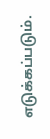எடுக்கப்படும்.